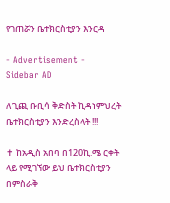የገጠሯን ቤተክርስቲያን እንርዳ

- Advertisement -
Sidebar AD

ለጊጪ ቡቢሳ ቅድስት ኪዳነምህረት ቤተክርስቲያን እንድረስላት !!!

✝ ከአዲስ አበባ በ120ኪ.ሜ ርቀት ላይ የሚገኘው ይህ ቤተክርስቲያን በምስራቅ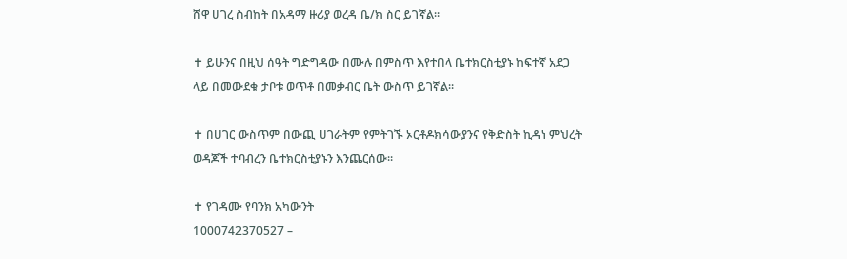ሸዋ ሀገረ ስብከት በአዳማ ዙሪያ ወረዳ ቤ/ክ ስር ይገኛል።

✝ ይሁንና በዚህ ሰዓት ግድግዳው በሙሉ በምስጥ እየተበላ ቤተክርስቲያኑ ከፍተኛ አደጋ ላይ በመውደቁ ታቦቱ ወጥቶ በመቃብር ቤት ውስጥ ይገኛል።

✝ በሀገር ውስጥም በውጪ ሀገራትም የምትገኙ ኦርቶዶክሳውያንና የቅድስት ኪዳነ ምህረት ወዳጆች ተባብረን ቤተክርስቲያኑን እንጨርሰው።

✝ የገዳሙ የባንክ አካውንት
1000742370527 –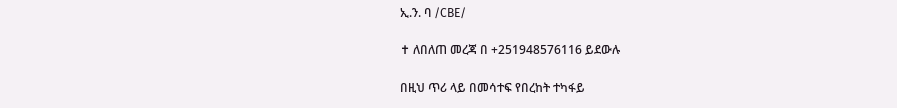ኢ.ን. ባ /CBE/

✝ ለበለጠ መረጃ በ +251948576116 ይደውሉ

በዚህ ጥሪ ላይ በመሳተፍ የበረከት ተካፋይ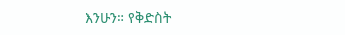እንሁን። የቅድስት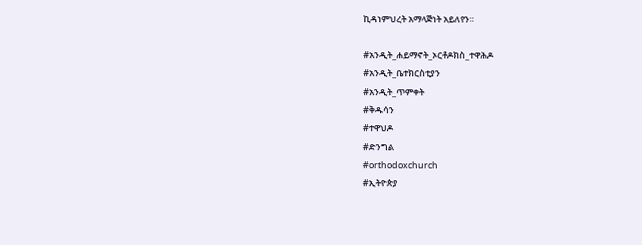ኪዳነምህረት አማላጅነት አይለየን።

#አንዲት_ሐይማኖት_ኦርቶዶክስ_ተዋሕዶ
#አንዲት_ቤተክርስቲያን
#አንዲት_ጥምቀት
#ቅዱሳን
#ተዋህዶ
#ድንግል
#orthodoxchurch
#ኢትዮጵያ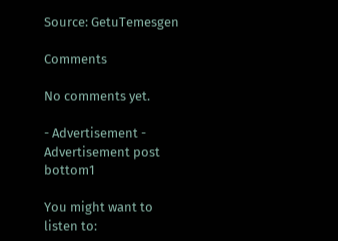Source: GetuTemesgen

Comments

No comments yet.

- Advertisement -
Advertisement post bottom1

You might want to listen to: